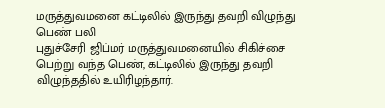மருத்துவமனை கட்டிலில் இருந்து தவறி விழுந்து பெண் பலி
புதுச்சேரி ஜிப்மர் மருத்துவமனையில் சிகிச்சை பெற்று வந்த பெண், கட்டிலில் இருந்து தவறி விழுந்ததில் உயிரிழந்தார்.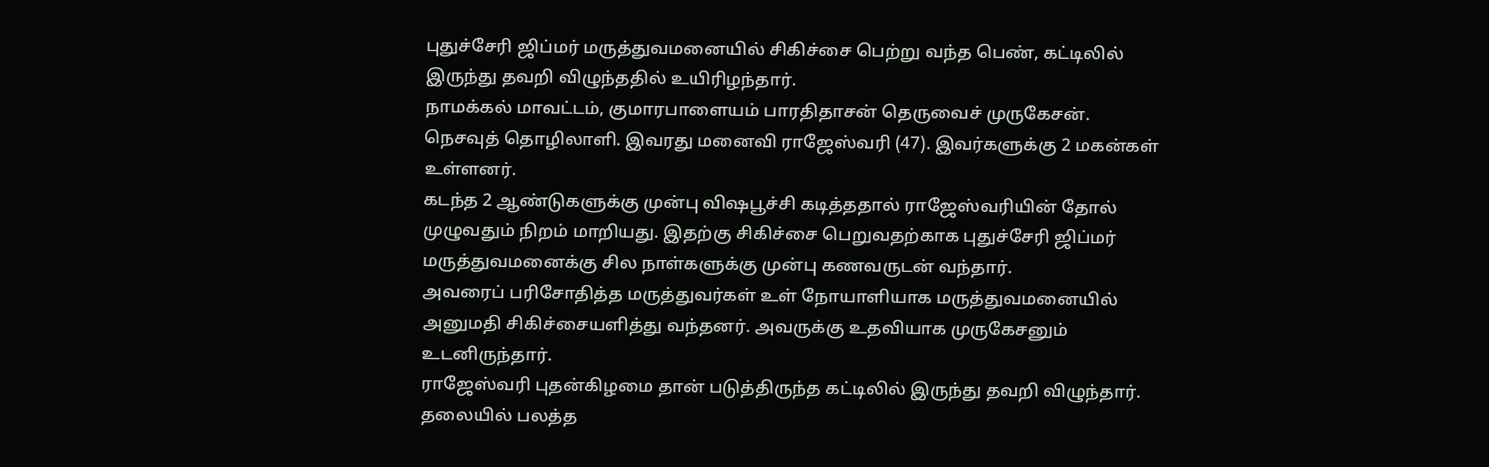புதுச்சேரி ஜிப்மர் மருத்துவமனையில் சிகிச்சை பெற்று வந்த பெண், கட்டிலில் இருந்து தவறி விழுந்ததில் உயிரிழந்தார்.
நாமக்கல் மாவட்டம், குமாரபாளையம் பாரதிதாசன் தெருவைச் முருகேசன். நெசவுத் தொழிலாளி. இவரது மனைவி ராஜேஸ்வரி (47). இவர்களுக்கு 2 மகன்கள் உள்ளனர்.
கடந்த 2 ஆண்டுகளுக்கு முன்பு விஷபூச்சி கடித்ததால் ராஜேஸ்வரியின் தோல் முழுவதும் நிறம் மாறியது. இதற்கு சிகிச்சை பெறுவதற்காக புதுச்சேரி ஜிப்மர் மருத்துவமனைக்கு சில நாள்களுக்கு முன்பு கணவருடன் வந்தார்.
அவரைப் பரிசோதித்த மருத்துவர்கள் உள் நோயாளியாக மருத்துவமனையில் அனுமதி சிகிச்சையளித்து வந்தனர். அவருக்கு உதவியாக முருகேசனும் உடனிருந்தார்.
ராஜேஸ்வரி புதன்கிழமை தான் படுத்திருந்த கட்டிலில் இருந்து தவறி விழுந்தார். தலையில் பலத்த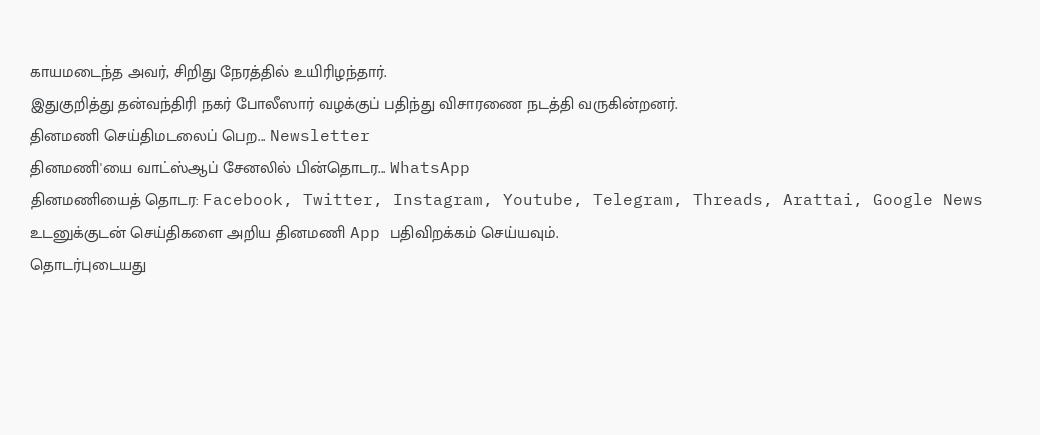காயமடைந்த அவர், சிறிது நேரத்தில் உயிரிழந்தார்.
இதுகுறித்து தன்வந்திரி நகர் போலீஸார் வழக்குப் பதிந்து விசாரணை நடத்தி வருகின்றனர்.
தினமணி செய்திமடலைப் பெற... Newsletter
தினமணி'யை வாட்ஸ்ஆப் சேனலில் பின்தொடர... WhatsApp
தினமணியைத் தொடர: Facebook, Twitter, Instagram, Youtube, Telegram, Threads, Arattai, Google News
உடனுக்குடன் செய்திகளை அறிய தினமணி App பதிவிறக்கம் செய்யவும்.
தொடர்புடையது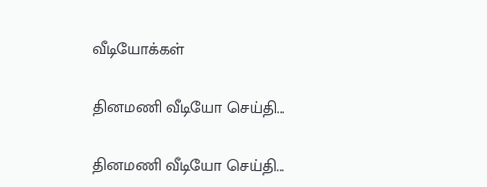வீடியோக்கள்

தினமணி வீடியோ செய்தி...

தினமணி வீடியோ செய்தி...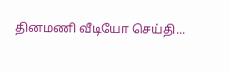தினமணி வீடியோ செய்தி...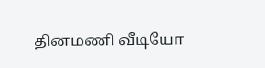தினமணி வீடியோ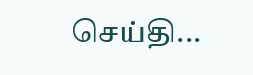செய்தி...